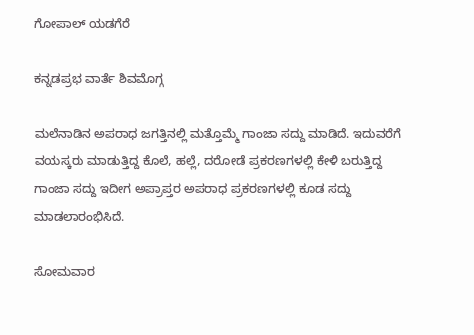ಗೋಪಾಲ್ ಯಡಗೆರೆ

ಕನ್ನಡಪ್ರಭ ವಾರ್ತೆ ಶಿವಮೊಗ್ಗ

ಮಲೆನಾಡಿನ ಅಪರಾಧ ಜಗತ್ತಿನಲ್ಲಿ ಮತ್ತೊಮ್ಮೆ ಗಾಂಜಾ ಸದ್ದು ಮಾಡಿದೆ. ಇದುವರೆಗೆ ವಯಸ್ಕರು ಮಾಡುತ್ತಿದ್ದ ಕೊಲೆ, ಹಲ್ಲೆ, ದರೋಡೆ ಪ್ರಕರಣಗಳಲ್ಲಿ ಕೇಳಿ ಬರುತ್ತಿದ್ದ ಗಾಂಜಾ ಸದ್ದು ಇದೀಗ ಅಪ್ರಾಪ್ತರ ಅಪರಾಧ ಪ್ರಕರಣಗಳಲ್ಲಿ ಕೂಡ ಸದ್ದು ಮಾಡಲಾರಂಭಿಸಿದೆ.

ಸೋಮವಾರ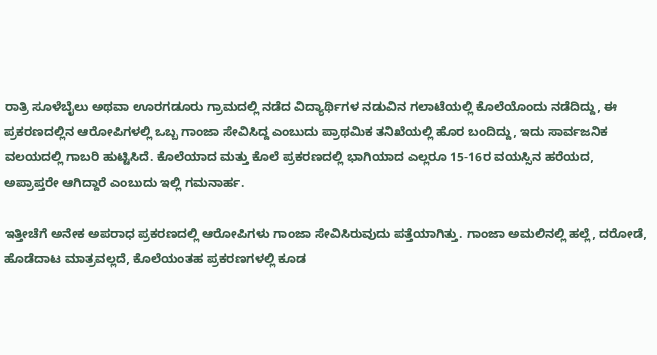ರಾತ್ರಿ ಸೂಳೆಬೈಲು ಅಥವಾ ಊರಗಡೂರು ಗ್ರಾಮದಲ್ಲಿ ನಡೆದ ವಿದ್ಯಾರ್ಥಿಗಳ ನಡುವಿನ ಗಲಾಟೆಯಲ್ಲಿ ಕೊಲೆಯೊಂದು ನಡೆದಿದ್ದು, ಈ ಪ್ರಕರಣದಲ್ಲಿನ ಆರೋಪಿಗಳಲ್ಲಿ ಒಬ್ಬ ಗಾಂಜಾ ಸೇವಿಸಿದ್ದ ಎಂಬುದು ಪ್ರಾಥಮಿಕ ತನಿಖೆಯಲ್ಲಿ ಹೊರ ಬಂದಿದ್ದು, ಇದು ಸಾರ್ವಜನಿಕ ವಲಯದಲ್ಲಿ ಗಾಬರಿ ಹುಟ್ಟಿಸಿದೆ. ಕೊಲೆಯಾದ ಮತ್ತು ಕೊಲೆ ಪ್ರಕರಣದಲ್ಲಿ ಭಾಗಿಯಾದ ಎಲ್ಲರೂ 15-16ರ ವಯಸ್ಸಿನ ಹರೆಯದ, ಅಪ್ರಾಪ್ತರೇ ಆಗಿದ್ದಾರೆ ಎಂಬುದು ಇಲ್ಲಿ ಗಮನಾರ್ಹ.

ಇತ್ತೀಚೆಗೆ ಅನೇಕ ಅಪರಾಧ ಪ್ರಕರಣದಲ್ಲಿ ಆರೋಪಿಗಳು ಗಾಂಜಾ ಸೇವಿಸಿರುವುದು ಪತ್ತೆಯಾಗಿತ್ತು. ಗಾಂಜಾ ಅಮಲಿನಲ್ಲಿ ಹಲ್ಲೆ, ದರೋಡೆ, ಹೊಡೆದಾಟ ಮಾತ್ರವಲ್ಲದೆ, ಕೊಲೆಯಂತಹ ಪ್ರಕರಣಗಳಲ್ಲಿ ಕೂಡ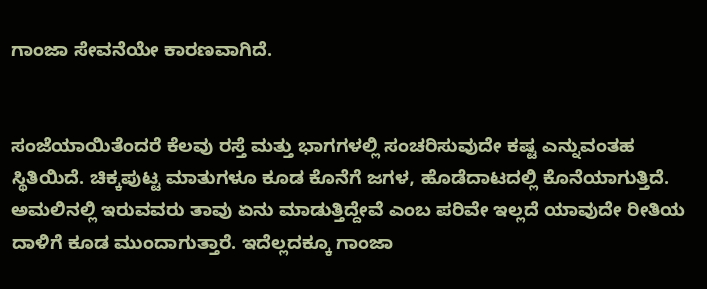ಗಾಂಜಾ ಸೇವನೆಯೇ ಕಾರಣವಾಗಿದೆ.


ಸಂಜೆಯಾಯಿತೆಂದರೆ ಕೆಲವು ರಸ್ತೆ ಮತ್ತು ಭಾಗಗಳಲ್ಲಿ ಸಂಚರಿಸುವುದೇ ಕಷ್ಟ ಎನ್ನುವಂತಹ ಸ್ಥಿತಿಯಿದೆ. ಚಿಕ್ಕಪುಟ್ಟ ಮಾತುಗಳೂ ಕೂಡ ಕೊನೆಗೆ ಜಗಳ, ಹೊಡೆದಾಟದಲ್ಲಿ ಕೊನೆಯಾಗುತ್ತಿದೆ. ಅಮಲಿನಲ್ಲಿ ಇರುವವರು ತಾವು ಏನು ಮಾಡುತ್ತಿದ್ದೇವೆ ಎಂಬ ಪರಿವೇ ಇಲ್ಲದೆ ಯಾವುದೇ ರೀತಿಯ ದಾಳಿಗೆ ಕೂಡ ಮುಂದಾಗುತ್ತಾರೆ. ಇದೆಲ್ಲದಕ್ಕೂ ಗಾಂಜಾ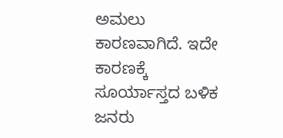ಅಮಲು ಕಾರಣವಾಗಿದೆ. ಇದೇ ಕಾರಣಕ್ಕೆ ಸೂರ್ಯಾಸ್ತದ ಬಳಿಕ ಜನರು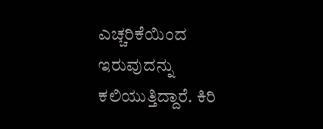ಎಚ್ಚರಿಕೆಯಿಂದ ಇರುವುದನ್ನು ಕಲಿಯುತ್ತಿದ್ದಾರೆ. ಕಿರಿ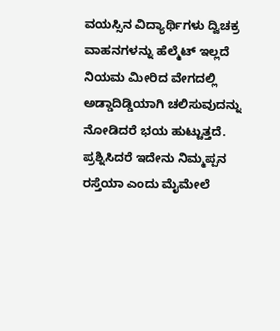ವಯಸ್ಸಿನ ವಿದ್ಯಾರ್ಥಿಗಳು ದ್ವಿಚಕ್ರ ವಾಹನಗಳನ್ನು ಹೆಲ್ಮೆಟ್ ಇಲ್ಲದೆ ನಿಯಮ ಮೀರಿದ ವೇಗದಲ್ಲಿ ಅಡ್ಡಾದಿಡ್ಡಿಯಾಗಿ ಚಲಿಸುವುದನ್ನು ನೋಡಿದರೆ ಭಯ ಹುಟ್ಟುತ್ತದೆ. ಪ್ರಶ್ನಿಸಿದರೆ ಇದೇನು ನಿಮ್ಮಪ್ಪನ ರಸ್ತೆಯಾ ಎಂದು ಮೈಮೇಲೆ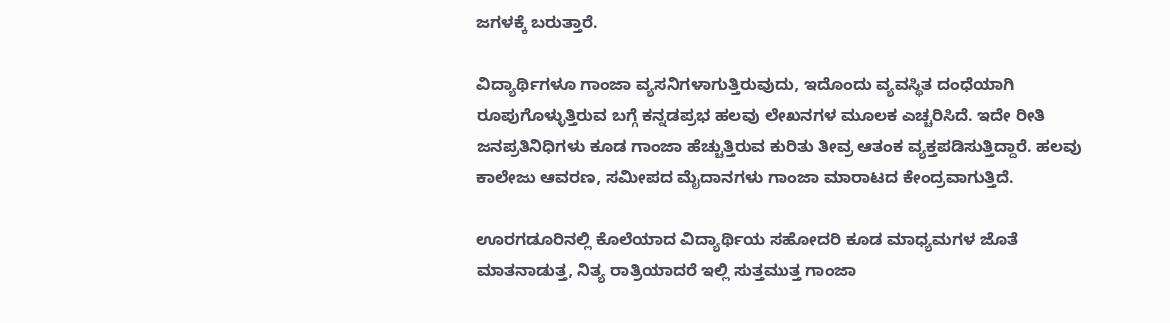ಜಗಳಕ್ಕೆ ಬರುತ್ತಾರೆ.

ವಿದ್ಯಾರ್ಥಿಗಳೂ ಗಾಂಜಾ ವ್ಯಸನಿಗಳಾಗುತ್ತಿರುವುದು, ಇದೊಂದು ವ್ಯವಸ್ಥಿತ ದಂಧೆಯಾಗಿ ರೂಪುಗೊಳ್ಳುತ್ತಿರುವ ಬಗ್ಗೆ ಕನ್ನಡಪ್ರಭ ಹಲವು ಲೇಖನಗಳ ಮೂಲಕ ಎಚ್ಚರಿಸಿದೆ. ಇದೇ ರೀತಿ ಜನಪ್ರತಿನಿಧಿಗಳು ಕೂಡ ಗಾಂಜಾ ಹೆಚ್ಚುತ್ತಿರುವ ಕುರಿತು ತೀವ್ರ ಆತಂಕ ವ್ಯಕ್ತಪಡಿಸುತ್ತಿದ್ದಾರೆ. ಹಲವು ಕಾಲೇಜು ಆವರಣ, ಸಮೀಪದ ಮೈದಾನಗಳು ಗಾಂಜಾ ಮಾರಾಟದ ಕೇಂದ್ರವಾಗುತ್ತಿದೆ.

ಊರಗಡೂರಿನಲ್ಲಿ ಕೊಲೆಯಾದ ವಿದ್ಯಾರ್ಥಿಯ ಸಹೋದರಿ ಕೂಡ ಮಾಧ್ಯಮಗಳ ಜೊತೆ ಮಾತನಾಡುತ್ತ, ನಿತ್ಯ ರಾತ್ರಿಯಾದರೆ ಇಲ್ಲಿ ಸುತ್ತಮುತ್ತ ಗಾಂಜಾ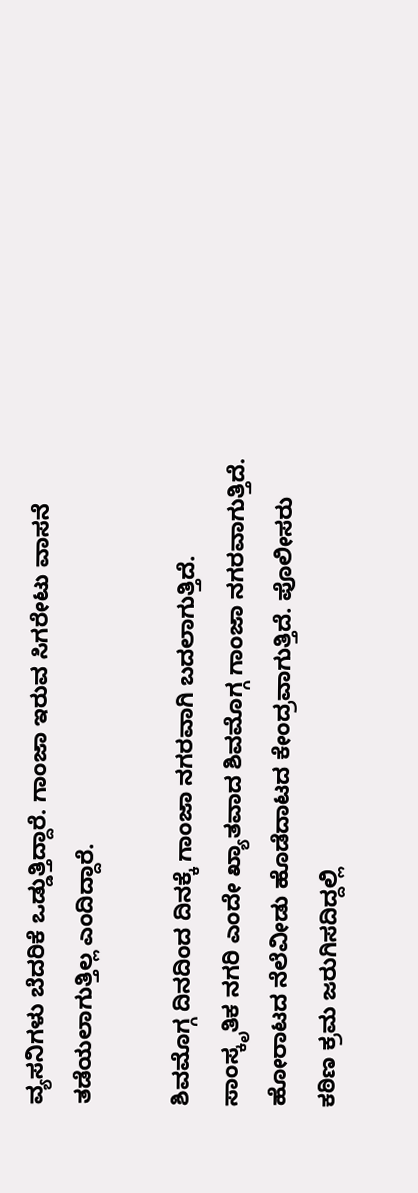ವ್ಯಸನಿಗಳು ಬೆದರಿಕೆ ಒಡ್ಡುತ್ತಿದ್ದಾರೆ. ಗಾಂಜಾ ಇರುವ ಸಿಗರೇಟು ವಾಸನೆ ತಡೆಯಲಾಗುತ್ತಿಲ್ಲ ಎಂದಿದ್ದಾರೆ.

ಶಿವಮೊಗ್ಗ ದಿನದಿಂದ ದಿನಕ್ಕೆ ಗಾಂಜಾ ನಗರವಾಗಿ ಬದಲಾಗುತ್ತಿದೆ. ಸಾಂಸ್ಕೃತಿಕ ನಗರಿ ಎಂದೇ ಖ್ಯಾತವಾದ ಶಿವಮೊಗ್ಗ ಗಾಂಜಾ ನಗರವಾಗುತ್ತಿದೆ. ಹೋರಾಟದ ನೆಲೆವೀಡು ಹೊಡೆದಾಟದ ಕೇಂದ್ರವಾಗುತ್ತಿದೆ. ಪೊಲೀಸರು ಕಠಿಣ ಕ್ರಮ ಜರುಗಿಸದಿದ್ದಲ್ಲಿ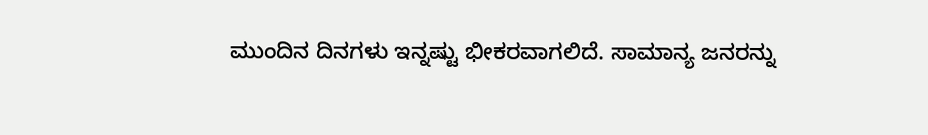ಮುಂದಿನ ದಿನಗಳು ಇನ್ನಷ್ಟು ಭೀಕರವಾಗಲಿದೆ. ಸಾಮಾನ್ಯ ಜನರನ್ನು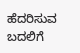ಹೆದರಿಸುವ ಬದಲಿಗೆ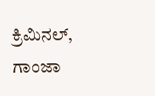ಕ್ರಿಮಿನಲ್‌, ಗಾಂಜಾ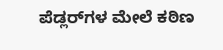ಪೆಡ್ಲರ್‌ಗಳ ಮೇಲೆ ಕಠಿಣ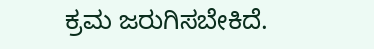ಕ್ರಮ ಜರುಗಿಸಬೇಕಿದೆ.